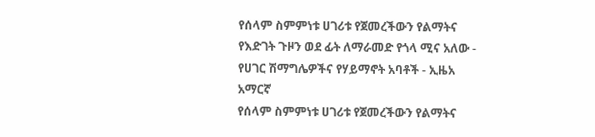የሰላም ስምምነቱ ሀገሪቱ የጀመረችውን የልማትና የእድገት ጉዞን ወደ ፊት ለማራመድ የጎላ ሚና አለው - የሀገር ሽማግሌዎችና የሃይማኖት አባቶች - ኢዜአ አማርኛ
የሰላም ስምምነቱ ሀገሪቱ የጀመረችውን የልማትና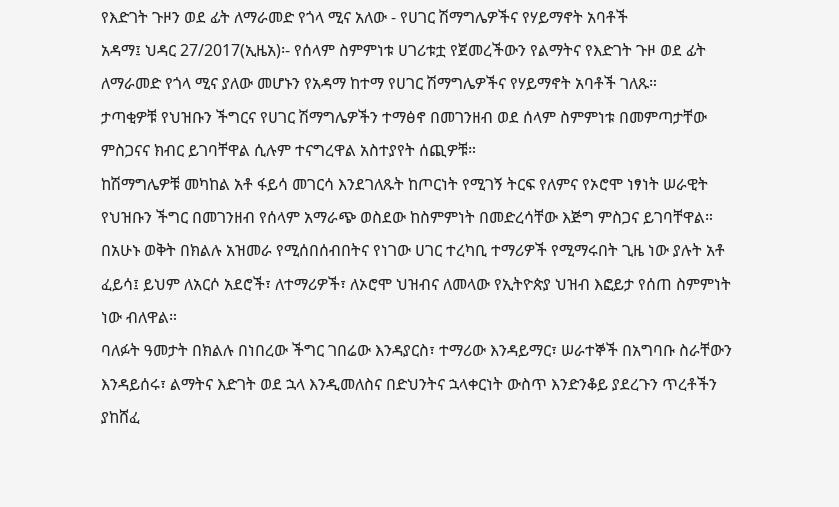የእድገት ጉዞን ወደ ፊት ለማራመድ የጎላ ሚና አለው - የሀገር ሽማግሌዎችና የሃይማኖት አባቶች
አዳማ፤ ህዳር 27/2017(ኢዜአ)፡- የሰላም ስምምነቱ ሀገሪቱቷ የጀመረችውን የልማትና የእድገት ጉዞ ወደ ፊት ለማራመድ የጎላ ሚና ያለው መሆኑን የአዳማ ከተማ የሀገር ሽማግሌዎችና የሃይማኖት አባቶች ገለጹ።
ታጣቂዎቹ የህዝቡን ችግርና የሀገር ሽማግሌዎችን ተማፅኖ በመገንዘብ ወደ ሰላም ስምምነቱ በመምጣታቸው ምስጋናና ክብር ይገባቸዋል ሲሉም ተናግረዋል አስተያየት ሰጪዎቹ።
ከሽማግሌዎቹ መካከል አቶ ፋይሳ መገርሳ እንደገለጹት ከጦርነት የሚገኝ ትርፍ የለምና የኦሮሞ ነፃነት ሠራዊት የህዝቡን ችግር በመገንዘብ የሰላም አማራጭ ወስደው ከስምምነት በመድረሳቸው እጅግ ምስጋና ይገባቸዋል።
በአሁኑ ወቅት በክልሉ አዝመራ የሚሰበሰብበትና የነገው ሀገር ተረካቢ ተማሪዎች የሚማሩበት ጊዜ ነው ያሉት አቶ ፈይሳ፤ ይህም ለአርሶ አደሮች፣ ለተማሪዎች፣ ለኦሮሞ ህዝብና ለመላው የኢትዮጵያ ህዝብ እፎይታ የሰጠ ስምምነት ነው ብለዋል።
ባለፉት ዓመታት በክልሉ በነበረው ችግር ገበሬው እንዳያርስ፣ ተማሪው እንዳይማር፣ ሠራተኞች በአግባቡ ስራቸውን እንዳይሰሩ፣ ልማትና እድገት ወደ ኋላ እንዲመለስና በድህንትና ኋላቀርነት ውስጥ እንድንቆይ ያደረጉን ጥረቶችን ያከሸፈ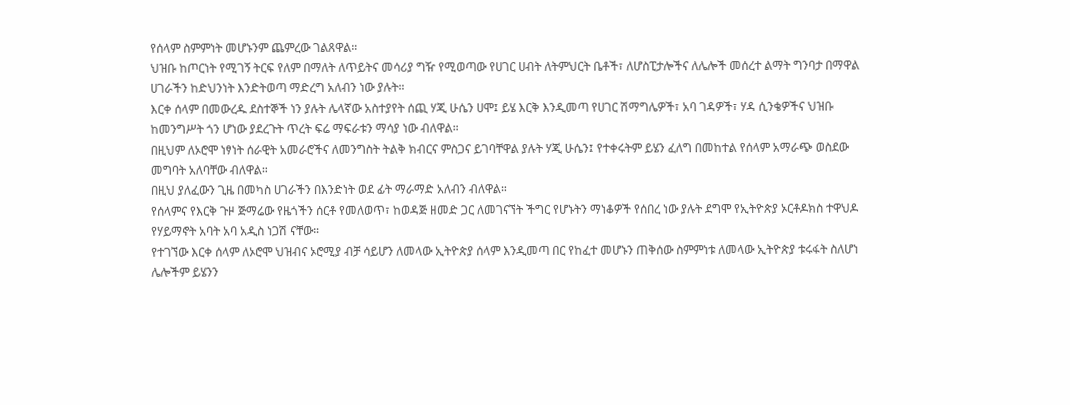የሰላም ስምምነት መሆኑንም ጨምረው ገልጸዋል።
ህዝቡ ከጦርነት የሚገኝ ትርፍ የለም በማለት ለጥይትና መሳሪያ ግዥ የሚወጣው የሀገር ሀብት ለትምህርት ቤቶች፣ ለሆስፒታሎችና ለሌሎች መሰረተ ልማት ግንባታ በማዋል ሀገራችን ከድህንነት እንድትወጣ ማድረግ አለብን ነው ያሉት።
እርቀ ሰላም በመውረዱ ደስተኞች ነን ያሉት ሌላኛው አስተያየት ሰጪ ሃጂ ሁሴን ሀሞ፤ ይሄ እርቅ እንዲመጣ የሀገር ሽማግሌዎች፣ አባ ገዳዎች፣ ሃዳ ሲንቄዎችና ህዝቡ ከመንግሥት ጎን ሆነው ያደረጉት ጥረት ፍሬ ማፍራቱን ማሳያ ነው ብለዋል።
በዚህም ለኦሮሞ ነፃነት ሰራዊት አመራሮችና ለመንግስት ትልቅ ክብርና ምስጋና ይገባቸዋል ያሉት ሃጂ ሁሴን፤ የተቀሩትም ይሄን ፈለግ በመከተል የሰላም አማራጭ ወስደው መግባት አለባቸው ብለዋል።
በዚህ ያለፈውን ጊዜ በመካስ ሀገራችን በእንድነት ወደ ፊት ማራማድ አለብን ብለዋል።
የሰላምና የእርቅ ጉዞ ጅማሬው የዜጎችን ሰርቶ የመለወጥ፣ ከወዳጅ ዘመድ ጋር ለመገናኘት ችግር የሆኑትን ማነቆዎች የሰበረ ነው ያሉት ደግሞ የኢትዮጵያ ኦርቶዶክስ ተዋህዶ የሃይማኖት አባት አባ አዲስ ነጋሽ ናቸው።
የተገኘው እርቀ ሰላም ለኦሮሞ ህዝብና ኦሮሚያ ብቻ ሳይሆን ለመላው ኢትዮጵያ ሰላም እንዲመጣ በር የከፈተ መሆኑን ጠቅሰው ስምምነቱ ለመላው ኢትዮጵያ ቱሩፋት ስለሆነ ሌሎችም ይሄንን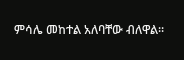ምሳሌ መከተል አለባቸው ብለዋል።